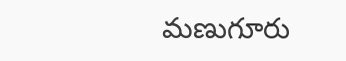మణుగూరు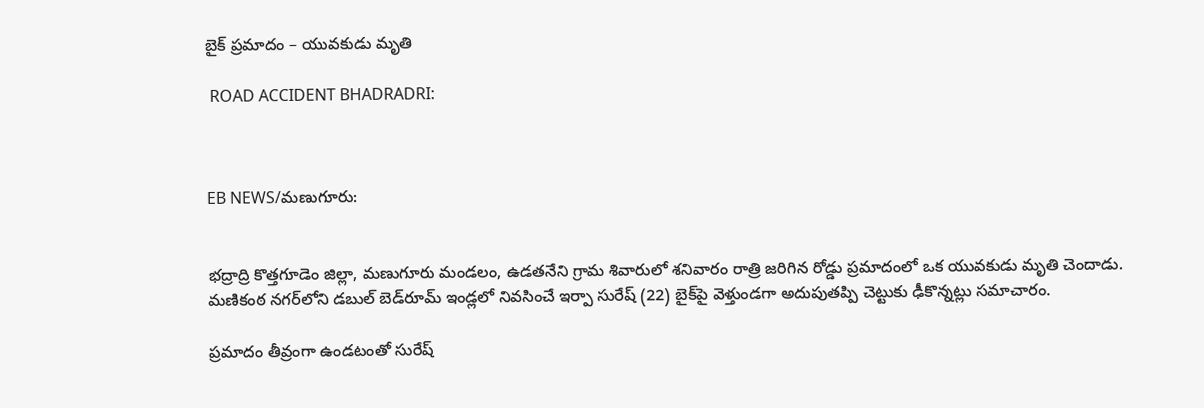బైక్ ప్రమాదం – యువకుడు మృతి

 ROAD ACCIDENT BHADRADRI:



EB NEWS/మణుగూరు:


భద్రాద్రి కొత్తగూడెం జిల్లా, మణుగూరు మండలం, ఉడతనేని గ్రామ శివారులో శనివారం రాత్రి జరిగిన రోడ్డు ప్రమాదంలో ఒక యువకుడు మృతి చెందాడు. మణికంఠ నగర్‌లోని డబుల్ బెడ్‌రూమ్ ఇండ్లలో నివసించే ఇర్పా సురేష్ (22) బైక్‌పై వెళ్తుండగా అదుపుతప్పి చెట్టుకు ఢీకొన్నట్లు సమాచారం.

ప్రమాదం తీవ్రంగా ఉండటంతో సురేష్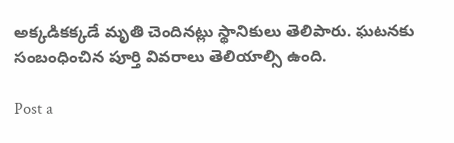అక్కడికక్కడే మృతి చెందినట్లు స్థానికులు తెలిపారు. ఘటనకు సంబంధించిన పూర్తి వివరాలు తెలియాల్సి ఉంది.

Post a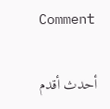Comment

أحدث أقدم